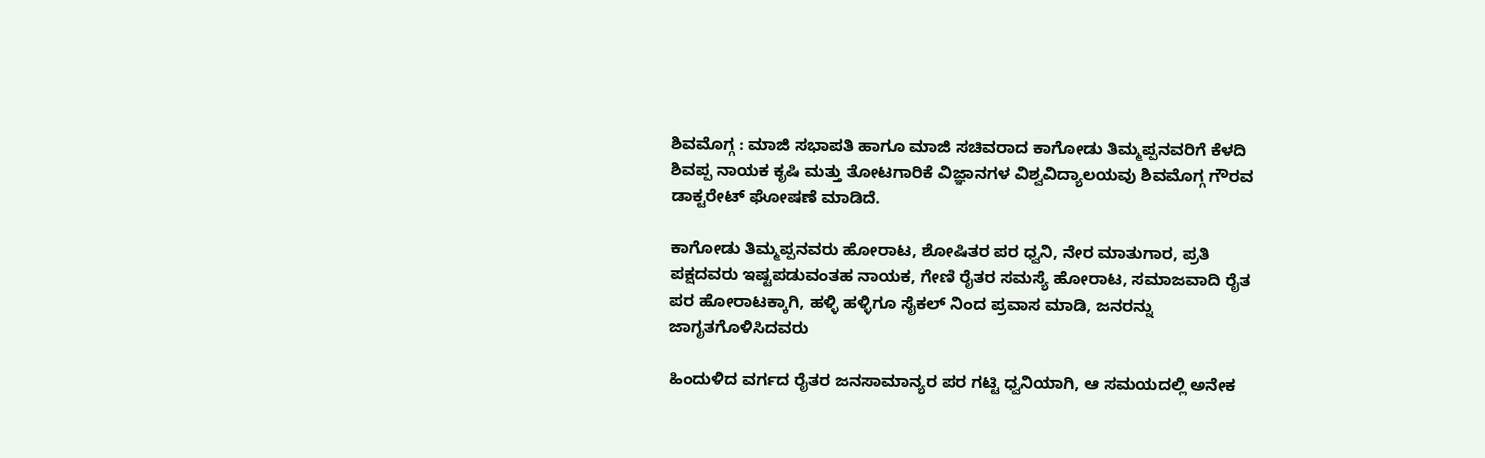ಶಿವಮೊಗ್ಗ : ಮಾಜಿ ಸಭಾಪತಿ ಹಾಗೂ ಮಾಜಿ ಸಚಿವರಾದ ಕಾಗೋಡು ತಿಮ್ಮಪ್ಪನವರಿಗೆ ಕೆಳದಿ ಶಿವಪ್ಪ ನಾಯಕ ಕೃಷಿ ಮತ್ತು ತೋಟಗಾರಿಕೆ ವಿಜ್ಞಾನಗಳ ವಿಶ್ವವಿದ್ಯಾಲಯವು ಶಿವಮೊಗ್ಗ ಗೌರವ ಡಾಕ್ಟರೇಟ್ ಘೋಷಣೆ ಮಾಡಿದೆ.

ಕಾಗೋಡು ತಿಮ್ಮಪ್ಪನವರು ಹೋರಾಟ, ಶೋಷಿತರ ಪರ ಧ್ವನಿ, ನೇರ ಮಾತುಗಾರ, ಪ್ರತಿ ಪಕ್ಷದವರು ಇಷ್ಟಪಡುವಂತಹ ನಾಯಕ, ಗೇಣಿ ರೈತರ ಸಮಸ್ಯೆ ಹೋರಾಟ, ಸಮಾಜವಾದಿ ರೈತ ಪರ ಹೋರಾಟಕ್ಕಾಗಿ, ಹಳ್ಳಿ ಹಳ್ಳಿಗೂ ಸೈಕಲ್ ನಿಂದ ಪ್ರವಾಸ ಮಾಡಿ, ಜನರನ್ನು ಜಾಗೃತಗೊಳಿಸಿದವರು

ಹಿಂದುಳಿದ ವರ್ಗದ ರೈತರ ಜನಸಾಮಾನ್ಯರ ಪರ ಗಟ್ಟಿ ಧ್ವನಿಯಾಗಿ, ಆ ಸಮಯದಲ್ಲಿ ಅನೇಕ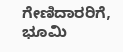ಗೇಣಿದಾರರಿಗೆ, ಭೂಮಿ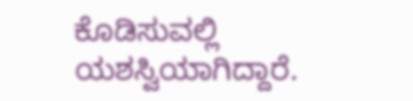ಕೊಡಿಸುವಲ್ಲಿ ಯಶಸ್ವಿಯಾಗಿದ್ದಾರೆ.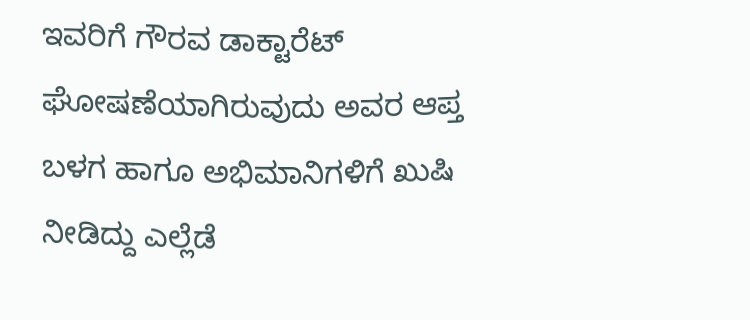ಇವರಿಗೆ ಗೌರವ ಡಾಕ್ಟಾರೆಟ್ ಘೋಷಣೆಯಾಗಿರುವುದು ಅವರ ಆಪ್ತ ಬಳಗ ಹಾಗೂ ಅಭಿಮಾನಿಗಳಿಗೆ ಖುಷಿ ನೀಡಿದ್ದು ಎಲ್ಲೆಡೆ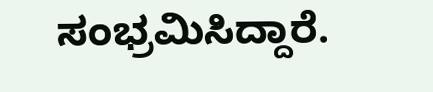ಸಂಭ್ರಮಿಸಿದ್ದಾರೆ.